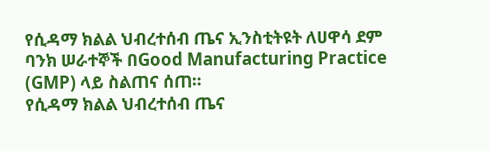የሲዳማ ክልል ህብረተሰብ ጤና ኢንስቲትዩት ለሀዋሳ ደም ባንክ ሠራተኞች በGood Manufacturing Practice (GMP) ላይ ስልጠና ሰጠ።
የሲዳማ ክልል ህብረተሰብ ጤና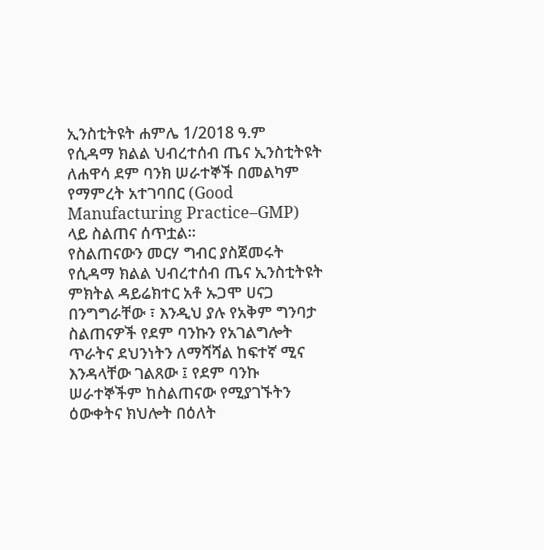ኢንስቲትዩት ሐምሌ 1/2018 ዓ.ም
የሲዳማ ክልል ህብረተሰብ ጤና ኢንስቲትዩት ለሐዋሳ ደም ባንክ ሠራተኞች በመልካም የማምረት አተገባበር (Good Manufacturing Practice–GMP) ላይ ስልጠና ሰጥቷል።
የስልጠናውን መርሃ ግብር ያስጀመሩት የሲዳማ ክልል ህብረተሰብ ጤና ኢንስቲትዩት ምክትል ዳይሬክተር አቶ ኡጋሞ ሀናጋ በንግግራቸው ፣ እንዲህ ያሉ የአቅም ግንባታ ስልጠናዎች የደም ባንኩን የአገልግሎት ጥራትና ደህንነትን ለማሻሻል ከፍተኛ ሚና እንዳላቸው ገልጸው ፤ የደም ባንኩ ሠራተኞችም ከስልጠናው የሚያገኙትን ዕውቀትና ክህሎት በዕለት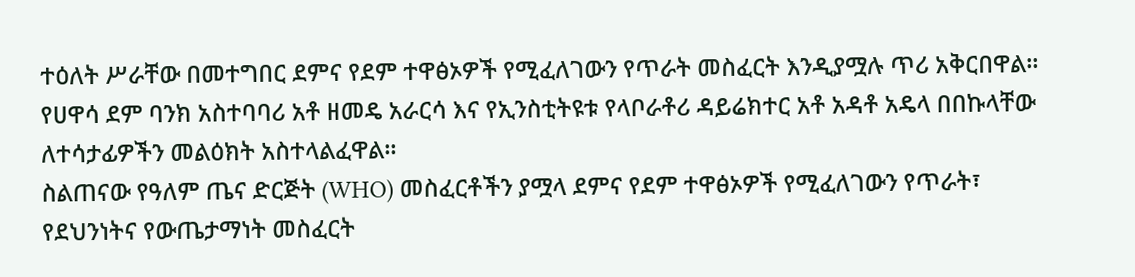ተዕለት ሥራቸው በመተግበር ደምና የደም ተዋፅኦዎች የሚፈለገውን የጥራት መስፈርት እንዲያሟሉ ጥሪ አቅርበዋል።
የሀዋሳ ደም ባንክ አስተባባሪ አቶ ዘመዴ አራርሳ እና የኢንስቲትዩቱ የላቦራቶሪ ዳይሬክተር አቶ አዳቶ አዴላ በበኩላቸው ለተሳታፊዎችን መልዕክት አስተላልፈዋል።
ስልጠናው የዓለም ጤና ድርጅት (WHO) መስፈርቶችን ያሟላ ደምና የደም ተዋፅኦዎች የሚፈለገውን የጥራት፣ የደህንነትና የውጤታማነት መስፈርት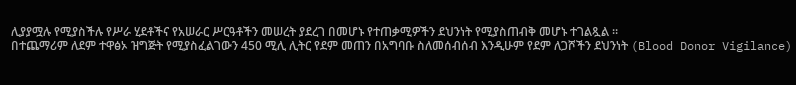ሊያያሟሉ የሚያስችሉ የሥራ ሂደቶችና የአሠራር ሥርዓቶችን መሠረት ያደረገ በመሆኑ የተጠቃሚዎችን ደህንነት የሚያስጠብቅ መሆኑ ተገልጿል ።
በተጨማሪም ለደም ተዋፅኦ ዝግጅት የሚያስፈልገውን 450 ሚሊ ሊትር የደም መጠን በአግባቡ ስለመሰብሰብ እንዲሁም የደም ለጋሾችን ደህንነት (Blood Donor Vigilance)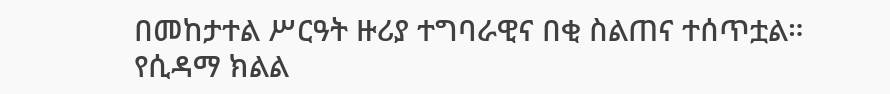በመከታተል ሥርዓት ዙሪያ ተግባራዊና በቂ ስልጠና ተሰጥቷል።
የሲዳማ ክልል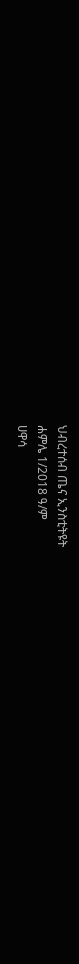ህብረተሰብ ጤና ኢንስቲትዩት
ሐምሌ 1/2018 ዓ/ም
ሀዋሳ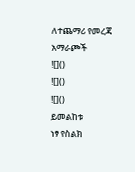ለተጨማሪ የመረጃ አማራጮች
![]()
![]()
![]()
ይመልከቱ
ነፃ የስልክ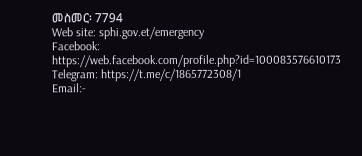መስመር፡ 7794
Web site: sphi.gov.et/emergency
Facebook: https://web.facebook.com/profile.php?id=100083576610173
Telegram: https://t.me/c/1865772308/1
Email:-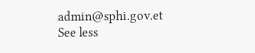admin@sphi.gov.et
See less